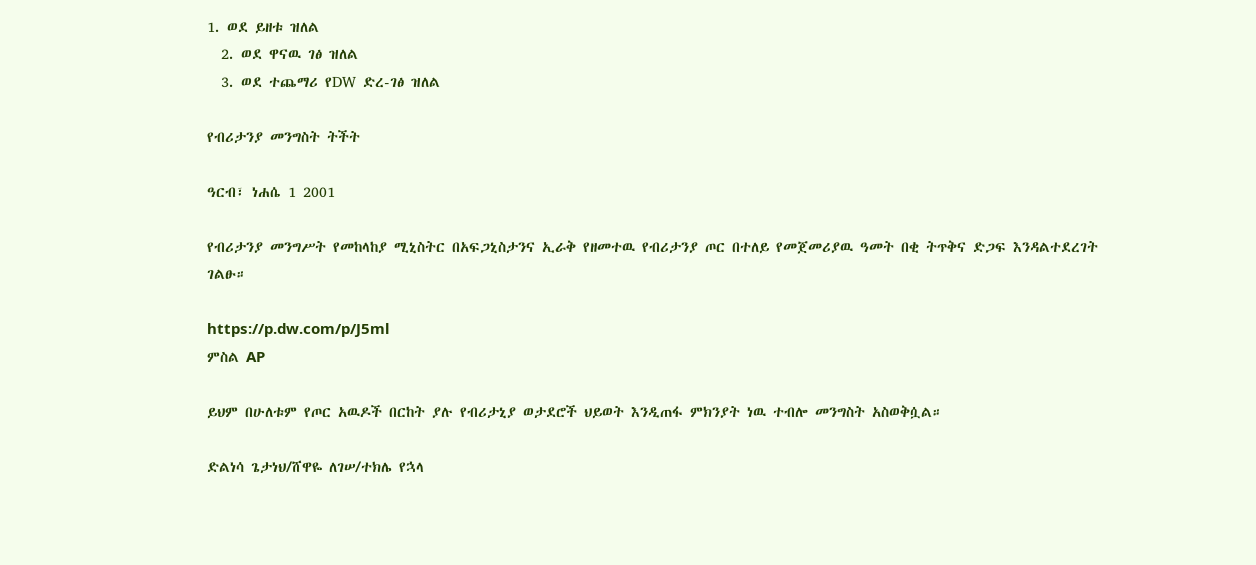1. ወደ ይዘቱ ዝለል
  2. ወደ ዋናዉ ገፅ ዝለል
  3. ወደ ተጨማሪ የDW ድረ-ገፅ ዝለል

የብሪታንያ መንግስት ትችት

ዓርብ፣ ነሐሴ 1 2001

የብሪታንያ መንግሥት የመከላከያ ሚኒስትር በአፍጋኒስታንና ኢራቅ የዘመተዉ የብሪታንያ ጦር በተለይ የመጀመሪያዉ ዓመት በቂ ትጥቅና ድጋፍ እንዳልተደረገት ገልፁ።

https://p.dw.com/p/J5ml
ምስል AP

ይህም በሁለቱም የጦር አዉዶች በርከት ያሉ የብሪታኒያ ወታደሮች ህይወት እንዲጠፋ ምክንያት ነዉ ተብሎ መንግስት አስወቅሷል።

ድልነሳ ጌታነህ/ሸዋዬ ለገሠ/ተክሌ የኋላ